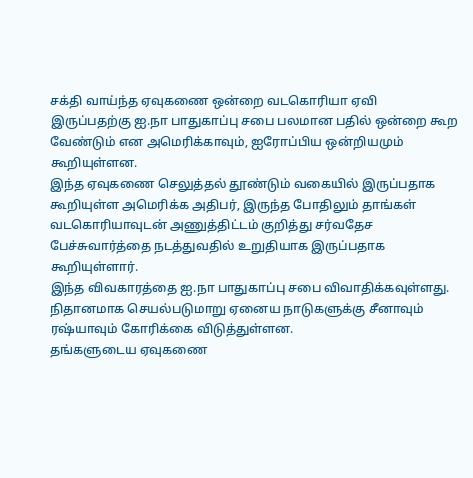சக்தி வாய்ந்த ஏவுகணை ஒன்றை வடகொரியா ஏவி இருப்பதற்கு ஐ.நா பாதுகாப்பு சபை பலமான பதில் ஒன்றை கூற வேண்டும் என அமெரிக்காவும், ஐரோப்பிய ஒன்றியமும் கூறியுள்ளன.
இந்த ஏவுகணை செலுத்தல் தூண்டும் வகையில் இருப்பதாக கூறியுள்ள அமெரிக்க அதிபர், இருந்த போதிலும் தாங்கள் வடகொரியாவுடன் அணுத்திட்டம் குறித்து சர்வதேச பேச்சுவார்த்தை நடத்துவதில் உறுதியாக இருப்பதாக கூறியுள்ளார்.
இந்த விவகாரத்தை ஐ.நா பாதுகாப்பு சபை விவாதிக்கவுள்ளது. நிதானமாக செயல்படுமாறு ஏனைய நாடுகளுக்கு சீனாவும் ரஷ்யாவும் கோரிக்கை விடுத்துள்ளன.
தங்களுடைய ஏவுகணை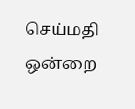செய்மதி ஒன்றை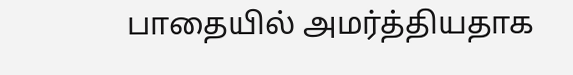பாதையில் அமர்த்தியதாக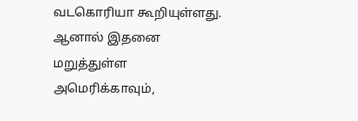வடகொரியா கூறியுள்ளது. ஆனால் இதனை மறுத்துள்ள அமெரிக்காவும்,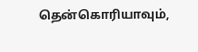தென்கொரியாவும்,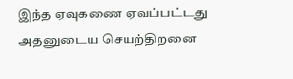இந்த ஏவுகணை ஏவப்பட்டது அதனுடைய செயற்திறனை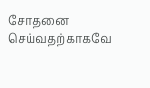சோதனை செய்வதற்காகவே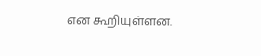என கூறியுள்ளன.